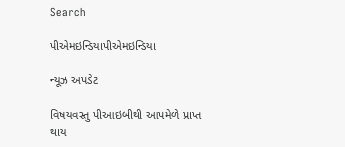Search

પીએમઇન્ડિયાપીએમઇન્ડિયા

ન્યૂઝ અપડેટ

વિષયવસ્તુ પીઆઇબીથી આપમેળે પ્રાપ્ત થાય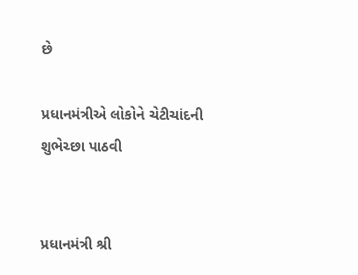છે

પ્રધાનમંત્રીએ લોકોને ચેટીચાંદની શુભેચ્છા પાઠવી


પ્રધાનમંત્રી શ્રી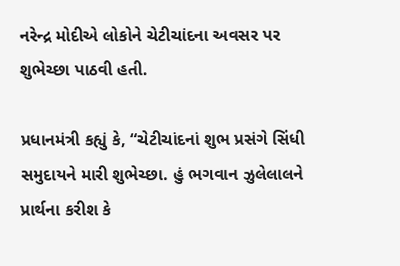નરેન્દ્ર મોદીએ લોકોને ચેટીચાંદના અવસર પર શુભેચ્છા પાઠવી હતી.

પ્રધાનમંત્રી કહ્યું કે, “ચેટીચાંદનાં શુભ પ્રસંગે સિંધી સમુદાયને મારી શુભેચ્છા. હું ભગવાન ઝુલેલાલને પ્રાર્થના કરીશ કે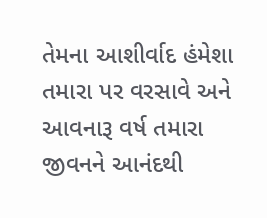તેમના આશીર્વાદ હંમેશા તમારા પર વરસાવે અને આવનારૂ વર્ષ તમારા જીવનને આનંદથી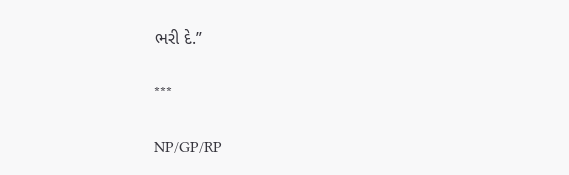ભરી દે.”

***

NP/GP/RP